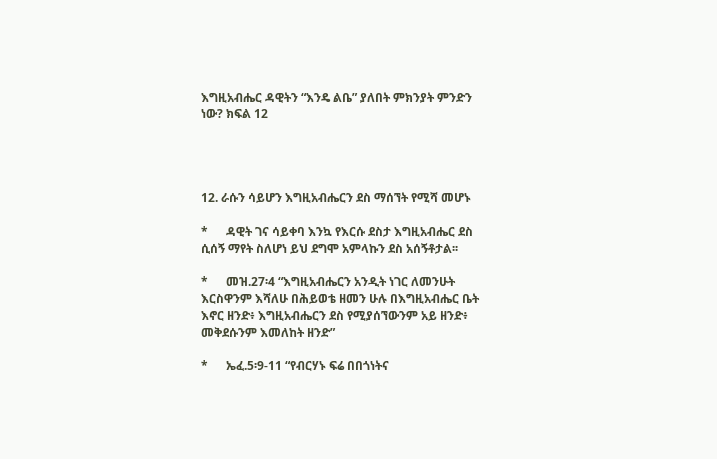እግዚአብሔር ዳዊትን “እንዴ ልቤ” ያለበት ምክንያት ምንድን ነው? ክፍል 12




12. ራሱን ሳይሆን እግዚአብሔርን ደስ ማሰኘት የሚሻ መሆኑ

*      ዳዊት ገና ሳይቀባ እንኳ የእርሱ ደስታ እግዚአብሔር ደስ ሲሰኝ ማየት ስለሆነ ይህ ደግሞ አምላኩን ደስ አሰኝቶታል፡፡

*      መዝ.27፡4 “እግዚአብሔርን አንዲት ነገር ለመንሁት እርስዋንም እሻለሁ በሕይወቴ ዘመን ሁሉ በእግዚአብሔር ቤት እኖር ዘንድ፥ እግዚአብሔርን ደስ የሚያሰኘውንም አይ ዘንድ፥ መቅደሱንም እመለከት ዘንድ”

*      ኤፈ.5፡9-11 “የብርሃኑ ፍሬ በበጎነትና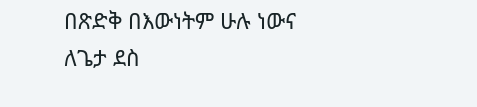በጽድቅ በእውነትም ሁሉ ነውና ለጌታ ደስ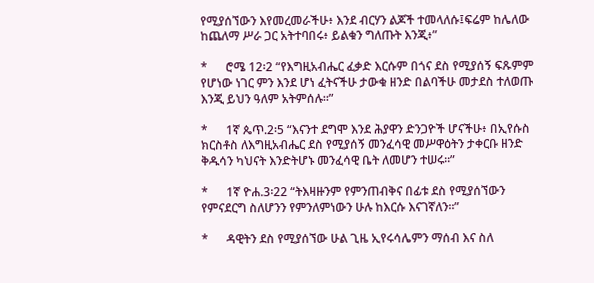የሚያሰኘውን እየመረመራችሁ፥ እንደ ብርሃን ልጆች ተመላለሱ፤ፍሬም ከሌለው ከጨለማ ሥራ ጋር አትተባበሩ፥ ይልቁን ግለጡት እንጂ፥”

*      ሮሜ 12፡2 “የእግዚአብሔር ፈቃድ እርሱም በጎና ደስ የሚያሰኝ ፍጹምም የሆነው ነገር ምን እንደ ሆነ ፈትናችሁ ታውቁ ዘንድ በልባችሁ መታደስ ተለወጡ እንጂ ይህን ዓለም አትምሰሉ።”

*      1ኛ ጴጥ.2፡5 “እናንተ ደግሞ እንደ ሕያዋን ድንጋዮች ሆናችሁ፥ በኢየሱስ ክርስቶስ ለእግዚአብሔር ደስ የሚያሰኝ መንፈሳዊ መሥዋዕትን ታቀርቡ ዘንድ ቅዱሳን ካህናት እንድትሆኑ መንፈሳዊ ቤት ለመሆን ተሠሩ።”

*      1ኛ ዮሐ.3፡22 “ትእዛዙንም የምንጠብቅና በፊቱ ደስ የሚያሰኘውን የምናደርግ ስለሆንን የምንለምነውን ሁሉ ከእርሱ እናገኛለን።”

*      ዳዊትን ደስ የሚያሰኘው ሁል ጊዜ ኢየሩሳሌምን ማሰብ እና ስለ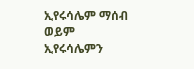ኢየሩሳሌም ማሰብ ወይም ኢየሩሳሌምን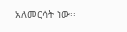አለመርሳት ነው፡፡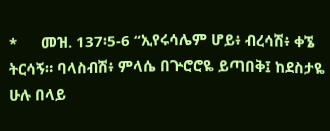*      መዝ. 137፡5-6 “ኢየሩሳሌም ሆይ፥ ብረሳሽ፥ ቀኜ ትርሳኝ። ባላስብሽ፥ ምላሴ በጕሮሮዬ ይጣበቅ፤ ከደስታዬ ሁሉ በላይ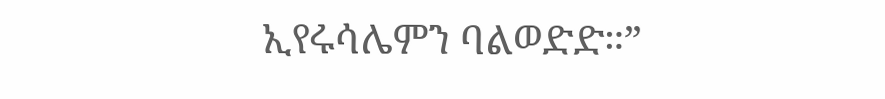ኢየሩሳሌምን ባልወድድ።”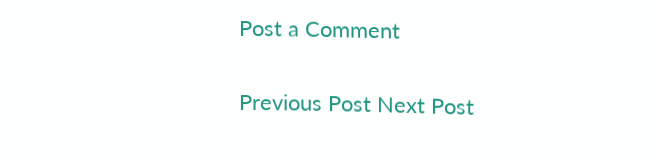Post a Comment

Previous Post Next Post